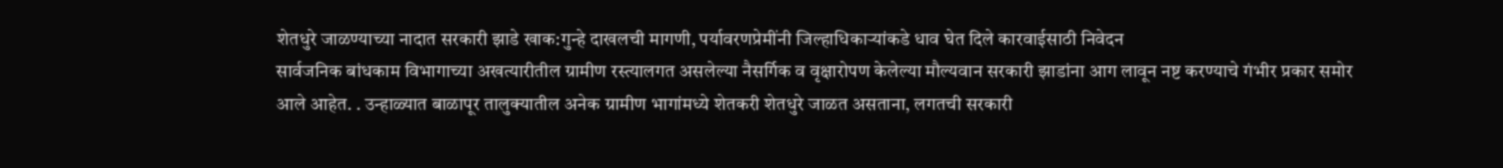शेतधुरे जाळण्याच्या नादात सरकारी झाडे खाक:गुन्हे दाखलची मागणी, पर्यावरणप्रेमींनी जिल्हाधिकाऱ्यांकडे धाव घेत दिले कारवाईसाठी निवेदन
सार्वजनिक बांधकाम विभागाच्या अखत्यारीतील ग्रामीण रस्त्यालगत असलेल्या नैसर्गिक व वृक्षारोपण केलेल्या मौल्यवान सरकारी झाडांना आग लावून नष्ट करण्याचे गंभीर प्रकार समोर आले आहेत. . उन्हाळ्यात बाळापूर तालुक्यातील अनेक ग्रामीण भागांमध्ये शेतकरी शेतधुरे जाळत असताना, लगतची सरकारी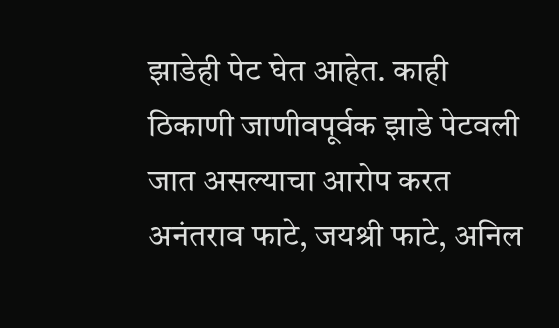झाडेही पेट घेत आहेत. काही ठिकाणी जाणीवपूर्वक झाडे पेटवली जात असल्याचा आरोप करत अनंतराव फाटे, जयश्री फाटे, अनिल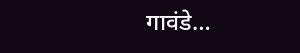गावंडे…